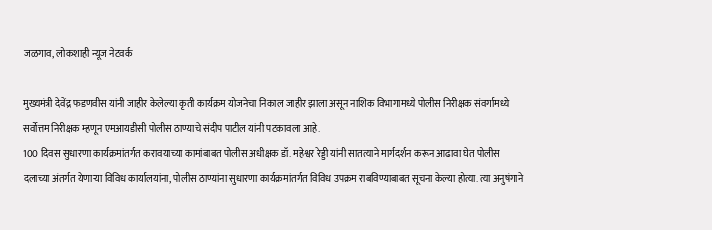जळगाव, लोकशाही न्यूज नेटवर्क

मुख्यमंत्री देवेंद्र फडणवीस यांनी जाहीर केलेल्या कृती कार्यक्रम योजनेचा निकाल जाहीर झाला असून नाशिक विभागामध्ये पोलीस निरीक्षक संवर्गामध्ये सर्वोत्तम निरीक्षक म्हणून एमआयडीसी पोलीस ठाण्याचे संदीप पाटील यांनी पटकावला आहे.
100 दिवस सुधारणा कार्यक्रमांतर्गत करावयाच्या कामांबाबत पोलीस अधीक्षक डॉ. महेश्वर रेड्डी यांनी सातत्याने मार्गदर्शन करून आढावा घेत पोलीस दलाच्या अंतर्गत येणाऱ्या विविध कार्यालयांना, पोलीस ठाण्यांना सुधारणा कार्यक्रमांतर्गत विविध उपक्रम राबविण्याबाबत सूचना केल्या होत्या. त्या अनुषंगाने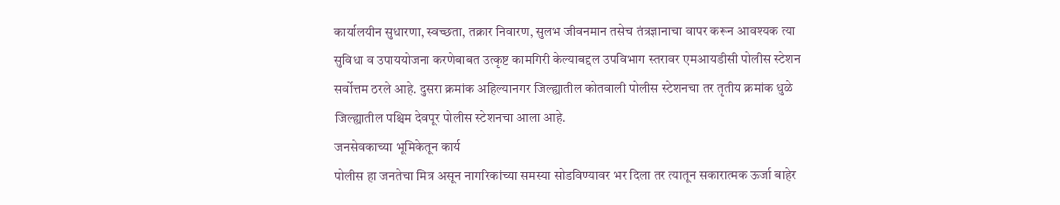कार्यालयीन सुधारणा, स्वच्छता, तक्रार निवारण, सुलभ जीवनमान तसेच तंत्रज्ञानाचा वापर करून आवश्यक त्या सुविधा व उपाययोजना करणेबाबत उत्कृष्ट कामगिरी केल्याबद्दल उपविभाग स्तरावर एमआयडीसी पोलीस स्टेशन सर्वोत्तम ठरले आहे. दुसरा क्रमांक अहिल्यानगर जिल्ह्यातील कोतवाली पोलीस स्टेशनचा तर तृतीय क्रमांक धुळे जिल्ह्यातील पश्चिम देवपूर पोलीस स्टेशनचा आला आहे.
जनसेवकाच्या भूमिकेतून कार्य
पोलीस हा जनतेचा मित्र असून नागरिकांच्या समस्या सोडविण्यावर भर दिला तर त्यातून सकारात्मक ऊर्जा बाहेर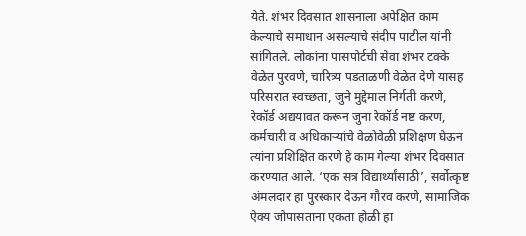येते. शंभर दिवसात शासनाला अपेक्षित काम केल्याचे समाधान असल्याचे संदीप पाटील यांनी सांगितले. लोकांना पासपोर्टची सेवा शंभर टक्के वेळेत पुरवणे, चारित्र्य पडताळणी वेळेत देणे यासह परिसरात स्वच्छता, जुने मुद्देमाल निर्गती करणे, रेकॉर्ड अद्ययावत करून जुना रेकॉर्ड नष्ट करण, कर्मचारी व अधिकाऱ्यांचे वेळोवेळी प्रशिक्षण घेऊन त्यांना प्रशिक्षित करणे हे काम गेल्या शंभर दिवसात करण्यात आले. ‘एक सत्र विद्यार्थ्यांसाठी’, सर्वोत्कृष्ट अंमलदार हा पुरस्कार देऊन गौरव करणे, सामाजिक ऐक्य जोपासताना एकता होळी हा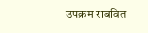उपक्रम राबवित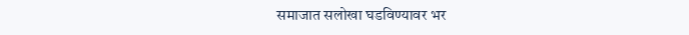समाजात सलोखा घडविण्यावर भर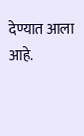देण्यात आला आहे.